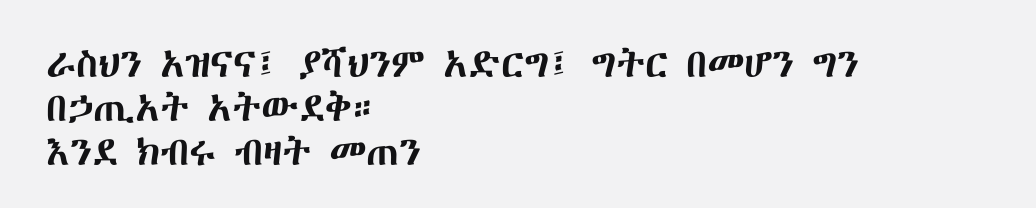ራስህን አዝናና፤ ያሻህንም አድርግ፤ ግትር በመሆን ግን በኃጢአት አትውደቅ።
እንደ ክብሩ ብዛት መጠን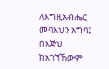ለእግዚአብሔር መባእህን አግባ፤ በእጅህ ከአገኘኸውም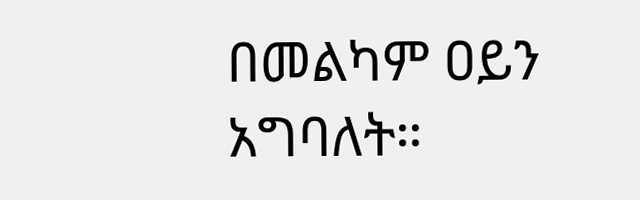በመልካም ዐይን አግባለት።